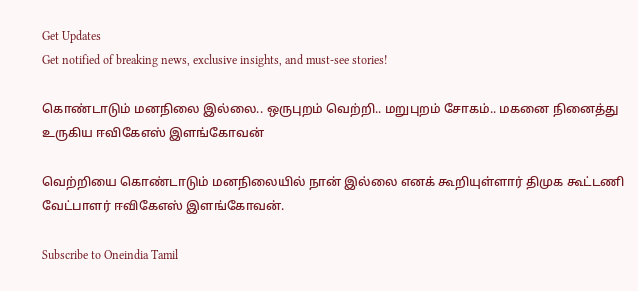Get Updates
Get notified of breaking news, exclusive insights, and must-see stories!

கொண்டாடும் மனநிலை இல்லை.. ஒருபுறம் வெற்றி.. மறுபுறம் சோகம்.. மகனை நினைத்து உருகிய ஈவிகேஎஸ் இளங்கோவன்

வெற்றியை கொண்டாடும் மனநிலையில் நான் இல்லை எனக் கூறியுள்ளார் திமுக கூட்டணி வேட்பாளர் ஈவிகேஎஸ் இளங்கோவன்.

Subscribe to Oneindia Tamil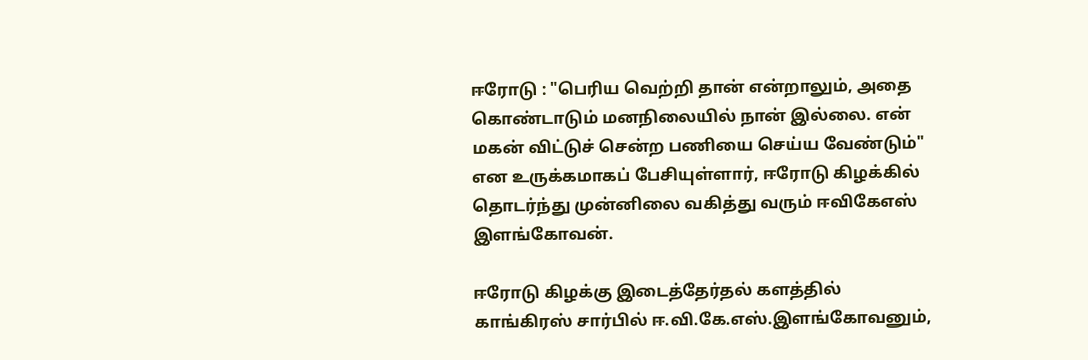ஈரோடு : "பெரிய வெற்றி தான் என்றாலும், அதை கொண்டாடும் மனநிலையில் நான் இல்லை. என் மகன் விட்டுச் சென்ற பணியை செய்ய வேண்டும்" என உருக்கமாகப் பேசியுள்ளார், ஈரோடு கிழக்கில் தொடர்ந்து முன்னிலை வகித்து வரும் ஈவிகேஎஸ் இளங்கோவன்.

ஈரோடு கிழக்கு இடைத்தேர்தல் களத்தில் காங்கிரஸ் சார்பில் ஈ.வி.கே.எஸ்.இளங்கோவனும்,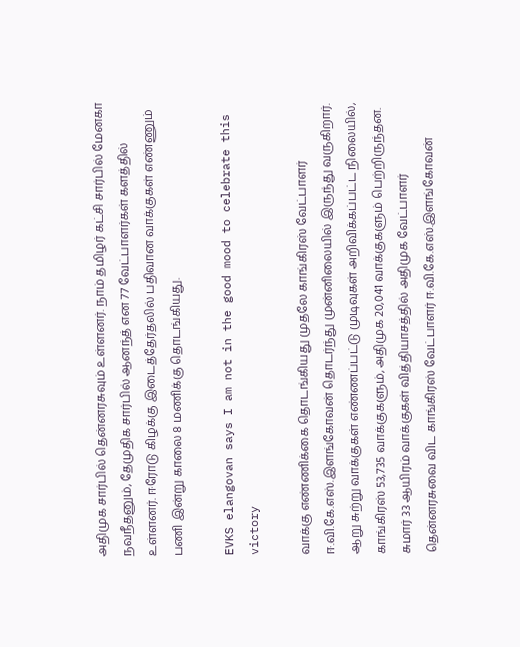அதிமுக சார்பில் தென்னரசுவும் உள்ளனர். நாம் தமிழர் கட்சி சார்பில் மேனகா நவநீதனும், தேமுதிக சார்பில் ஆனந்த் என 77 வேட்பாளர்கள் களத்தில் உள்ளனர். ஈரோடு கிழக்கு இடைத்தேர்தலில் பதிவான வாக்குகள் எண்ணும் பணி இன்று காலை 8 மணிக்கு தொடங்கியது.

EVKS elangovan says I am not in the good mood to celebrate this victory

வாக்கு எண்ணிக்கை தொடங்கியது முதலே காங்கிரஸ் வேட்பாளர் ஈ.வி.கே.எஸ்.இளங்கோவன் தொடர்ந்து முன்னிலையில் இருந்து வருகிறார். ஆறு சுற்று வாக்குகள் எண்ணப்பட்டு முடிவுகள் அறிவிக்கப்பட்ட நிலையில், காங்கிரஸ் 53,735 வாக்குகளும், அதிமுக 20,041 வாக்குகளும் பெற்றிருந்தன. சுமார் 33 ஆயிரம் வாக்குகள் வித்தியாசத்தில் அதிமுக வேட்பாளர் தென்னரசுவை விட காங்கிரஸ் வேட்பாளர் ஈ.வி.கே.எஸ்.இளங்கோவன்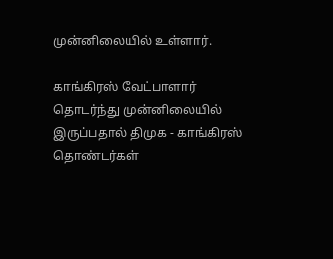முன்னிலையில் உள்ளார்.

காங்கிரஸ் வேட்பாளார் தொடர்ந்து முன்னிலையில் இருப்பதால் திமுக - காங்கிரஸ் தொண்டர்கள்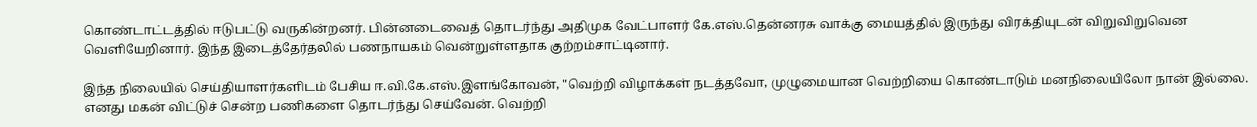கொண்டாட்டத்தில் ஈடுபட்டு வருகின்றனர். பின்னடைவைத் தொடர்ந்து அதிமுக வேட்பாளர் கே.எஸ்.தென்னரசு வாக்கு மையத்தில் இருந்து விரக்தியுடன் விறுவிறுவென வெளியேறினார். இந்த இடைத்தேர்தலில் பணநாயகம் வென்றுள்ளதாக குற்றம்சாட்டினார்.

இந்த நிலையில் செய்தியாளர்களிடம் பேசிய ஈ.வி.கே.எஸ்.இளங்கோவன், "வெற்றி விழாக்கள் நடத்தவோ, முழுமையான வெற்றியை கொண்டாடும் மனநிலையிலோ நான் இல்லை. எனது மகன் விட்டுச் சென்ற பணிகளை தொடர்ந்து செய்வேன். வெற்றி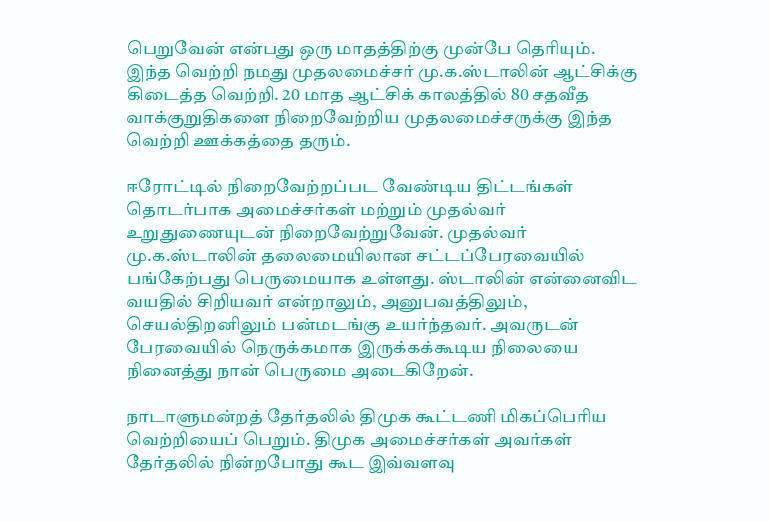பெறுவேன் என்பது ஒரு மாதத்திற்கு முன்பே தெரியும். இந்த வெற்றி நமது முதலமைச்சர் மு.க.ஸ்டாலின் ஆட்சிக்கு கிடைத்த வெற்றி. 20 மாத ஆட்சிக் காலத்தில் 80 சதவீத வாக்குறுதிகளை நிறைவேற்றிய முதலமைச்சருக்கு இந்த வெற்றி ஊக்கத்தை தரும்.

ஈரோட்டில் நிறைவேற்றப்பட வேண்டிய திட்டங்கள் தொடர்பாக அமைச்சர்கள் மற்றும் முதல்வர் உறுதுணையுடன் நிறைவேற்றுவேன். முதல்வர் மு.க.ஸ்டாலின் தலைமையிலான சட்டப்பேரவையில் பங்கேற்பது பெருமையாக உள்ளது. ஸ்டாலின் என்னைவிட வயதில் சிறியவர் என்றாலும், அனுபவத்திலும், செயல்திறனிலும் பன்மடங்கு உயர்ந்தவர். அவருடன் பேரவையில் நெருக்கமாக இருக்கக்கூடிய நிலையை நினைத்து நான் பெருமை அடைகிறேன்.

நாடாளுமன்றத் தேர்தலில் திமுக கூட்டணி மிகப்பெரிய வெற்றியைப் பெறும். திமுக அமைச்சர்கள் அவர்கள் தேர்தலில் நின்றபோது கூட இவ்வளவு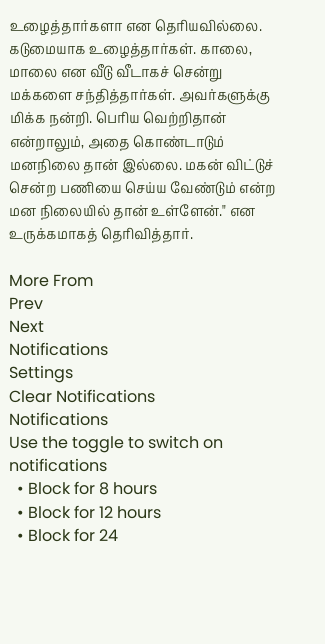உழைத்தார்களா என தெரியவில்லை. கடுமையாக உழைத்தார்கள். காலை, மாலை என வீடு வீடாகச் சென்று மக்களை சந்தித்தார்கள். அவர்களுக்கு மிக்க நன்றி. பெரிய வெற்றிதான் என்றாலும், அதை கொண்டாடும் மனநிலை தான் இல்லை. மகன் விட்டுச் சென்ற பணியை செய்ய வேண்டும் என்ற மன நிலையில் தான் உள்ளேன்." என உருக்கமாகத் தெரிவித்தார்.

More From
Prev
Next
Notifications
Settings
Clear Notifications
Notifications
Use the toggle to switch on notifications
  • Block for 8 hours
  • Block for 12 hours
  • Block for 24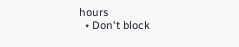hours
  • Don't block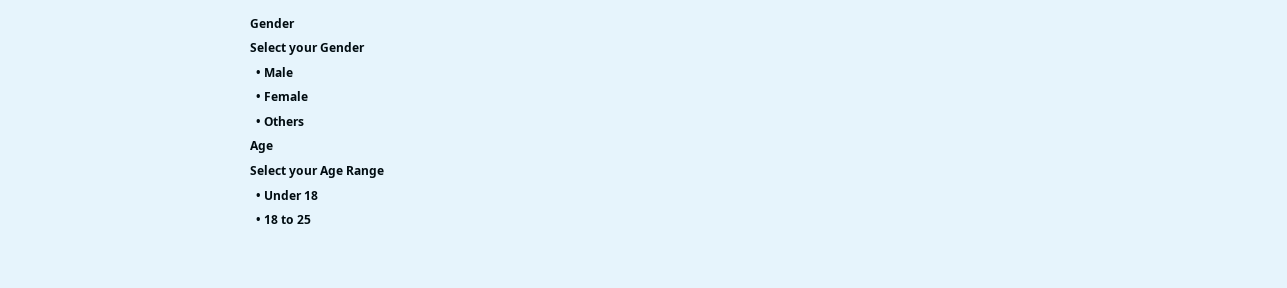Gender
Select your Gender
  • Male
  • Female
  • Others
Age
Select your Age Range
  • Under 18
  • 18 to 25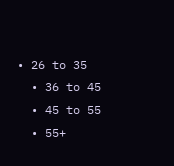• 26 to 35
  • 36 to 45
  • 45 to 55
  • 55+